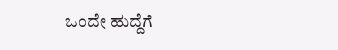ಒಂದೇ ಹುದ್ದೆಗೆ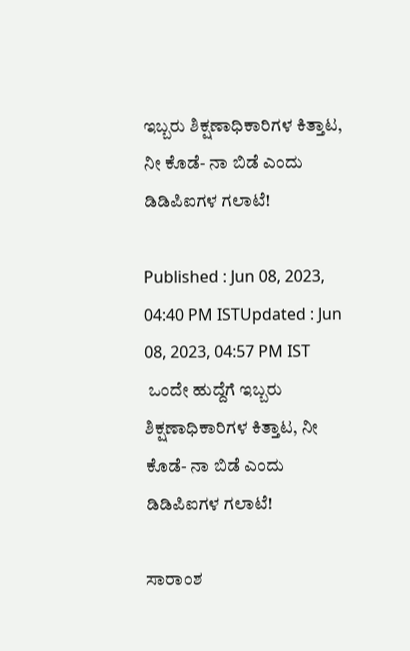ಇಬ್ಬರು ಶಿಕ್ಷಣಾಧಿಕಾರಿಗಳ ಕಿತ್ತಾಟ, ನೀ ಕೊಡೆ- ನಾ ಬಿಡೆ ಎಂದು ಡಿಡಿಪಿಐಗಳ ಗಲಾಟೆ!

Published : Jun 08, 2023, 04:40 PM ISTUpdated : Jun 08, 2023, 04:57 PM IST
 ಒಂದೇ ಹುದ್ದೆಗೆ ಇಬ್ಬರು ಶಿಕ್ಷಣಾಧಿಕಾರಿಗಳ ಕಿತ್ತಾಟ, ನೀ ಕೊಡೆ- ನಾ ಬಿಡೆ ಎಂದು ಡಿಡಿಪಿಐಗಳ ಗಲಾಟೆ!

ಸಾರಾಂಶ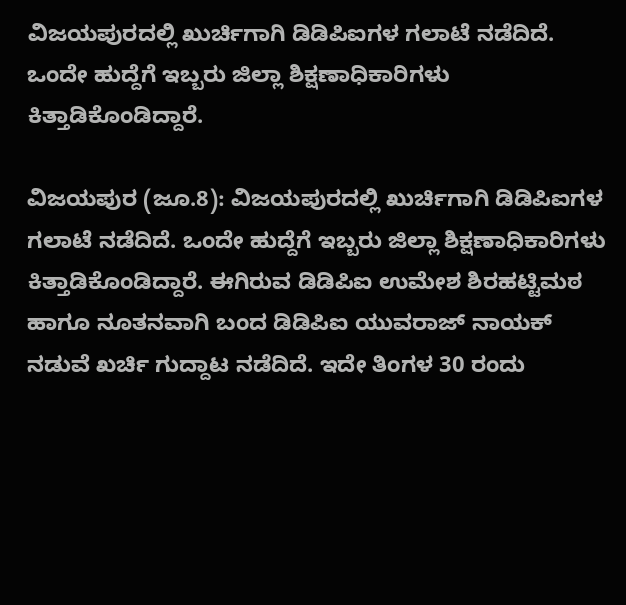ವಿಜಯಪುರದಲ್ಲಿ ಖುರ್ಚಿಗಾಗಿ ಡಿಡಿಪಿಐಗಳ ಗಲಾಟೆ ನಡೆದಿದೆ. ಒಂದೇ ಹುದ್ದೆಗೆ ಇಬ್ಬರು ಜಿಲ್ಲಾ ಶಿಕ್ಷಣಾಧಿಕಾರಿಗಳು ಕಿತ್ತಾಡಿಕೊಂಡಿದ್ದಾರೆ.

ವಿಜಯಪುರ (ಜೂ.8): ವಿಜಯಪುರದಲ್ಲಿ ಖುರ್ಚಿಗಾಗಿ ಡಿಡಿಪಿಐಗಳ ಗಲಾಟೆ ನಡೆದಿದೆ. ಒಂದೇ ಹುದ್ದೆಗೆ ಇಬ್ಬರು ಜಿಲ್ಲಾ ಶಿಕ್ಷಣಾಧಿಕಾರಿಗಳು ಕಿತ್ತಾಡಿಕೊಂಡಿದ್ದಾರೆ. ಈಗಿರುವ ಡಿಡಿಪಿಐ ಉಮೇಶ ಶಿರಹಟ್ಟಿಮಠ ಹಾಗೂ ನೂತನವಾಗಿ ಬಂದ ಡಿಡಿಪಿಐ ಯುವರಾಜ್ ನಾಯಕ್ ನಡುವೆ ಖರ್ಚಿ ಗುದ್ದಾಟ ನಡೆದಿದೆ. ಇದೇ ತಿಂಗಳ 30 ರಂದು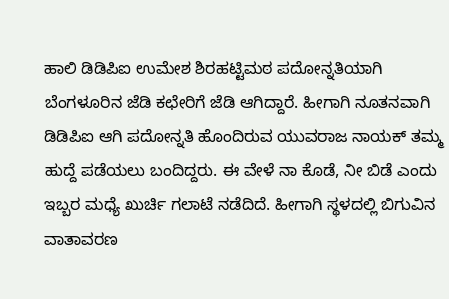ಹಾಲಿ ಡಿಡಿಪಿಐ ಉಮೇಶ ಶಿರಹಟ್ಟಿಮಠ ಪದೋನ್ನತಿಯಾಗಿ ಬೆಂಗಳೂರಿನ ಜೆಡಿ ಕಛೇರಿಗೆ ಜೆಡಿ ಆಗಿದ್ದಾರೆ. ಹೀಗಾಗಿ ನೂತನವಾಗಿ ಡಿಡಿಪಿಐ ಆಗಿ ಪದೋನ್ನತಿ ಹೊಂದಿರುವ ಯುವರಾಜ ನಾಯಕ್ ತಮ್ಮ ಹುದ್ದೆ ಪಡೆಯಲು ಬಂದಿದ್ದರು. ಈ ವೇಳೆ ನಾ ಕೊಡೆ, ನೀ ಬಿಡೆ ಎಂದು ಇಬ್ಬರ ಮಧ್ಯೆ ಖುರ್ಚಿ ಗಲಾಟೆ ನಡೆದಿದೆ. ಹೀಗಾಗಿ ಸ್ಥಳದಲ್ಲಿ ಬಿಗುವಿನ ವಾತಾವರಣ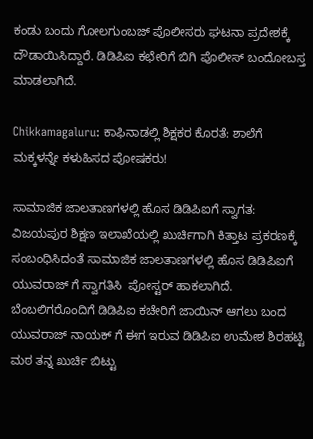ಕಂಡು ಬಂದು ಗೋಲಗುಂಬಜ್ ಪೊಲೀಸರು ಘಟನಾ ಪ್ರದೇಶಕ್ಕೆ ದೌಡಾಯಿಸಿದ್ದಾರೆ. ಡಿಡಿಪಿಐ ಕಛೇರಿಗೆ ಬಿಗಿ ಪೊಲೀಸ್ ಬಂದೋಬಸ್ತ ಮಾಡಲಾಗಿದೆ.

Chikkamagaluru: ಕಾಫಿನಾಡಲ್ಲಿ ಶಿಕ್ಷಕರ ಕೊರತೆ: ಶಾಲೆಗೆ ಮಕ್ಕಳನ್ನೇ ಕಳುಹಿಸದ ಪೋಷಕರು!

ಸಾಮಾಜಿಕ ಜಾಲತಾಣಗಳಲ್ಲಿ ಹೊಸ ಡಿಡಿಪಿಐಗೆ ಸ್ವಾಗತ:
ವಿಜಯಪುರ ಶಿಕ್ಷಣ ಇಲಾಖೆಯಲ್ಲಿ ಖುರ್ಚಿಗಾಗಿ ಕಿತ್ತಾಟ ಪ್ರಕರಣಕ್ಕೆ ಸಂಬಂಧಿಸಿದಂತೆ ಸಾಮಾಜಿಕ ಜಾಲತಾಣಗಳಲ್ಲಿ ಹೊಸ ಡಿಡಿಪಿಐಗೆ ಯುವರಾಜ್ ಗೆ ಸ್ವಾಗತಿಸಿ  ಪೋಸ್ಟರ್ ಹಾಕಲಾಗಿದೆ. ಬೆಂಬಲಿಗರೊಂದಿಗೆ ಡಿಡಿಪಿಐ ಕಚೇರಿಗೆ ಜಾಯಿನ್ ಆಗಲು ಬಂದ ಯುವರಾಜ್ ನಾಯಕ್ ಗೆ ಈಗ ಇರುವ ಡಿಡಿಪಿಐ ಉಮೇಶ ಶಿರಹಟ್ಟಿ ಮಠ ತನ್ನ ಖುರ್ಚಿ ಬಿಟ್ಟು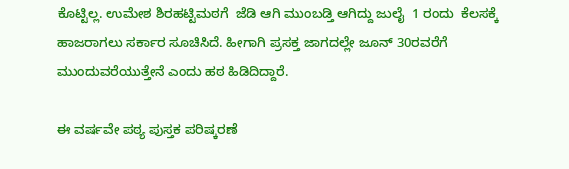ಕೊಟ್ಟಿಲ್ಲ. ಉಮೇಶ ಶಿರಹಟ್ಟಿಮಠಗೆ  ಜೆಡಿ ಆಗಿ ಮುಂಬಡ್ತಿ ಆಗಿದ್ದು ಜುಲೈ  1 ರಂದು  ಕೆಲಸಕ್ಕೆ ಹಾಜರಾಗಲು ಸರ್ಕಾರ ಸೂಚಿಸಿದೆ. ಹೀಗಾಗಿ ಪ್ರಸಕ್ತ ಜಾಗದಲ್ಲೇ ಜೂನ್ 30ರವರೆಗೆ ಮುಂದುವರೆಯುತ್ತೇನೆ ಎಂದು ಹಠ ಹಿಡಿದಿದ್ದಾರೆ.

ಈ ವರ್ಷವೇ ಪಠ್ಯ ಪುಸ್ತಕ ಪರಿಷ್ಕರಣೆ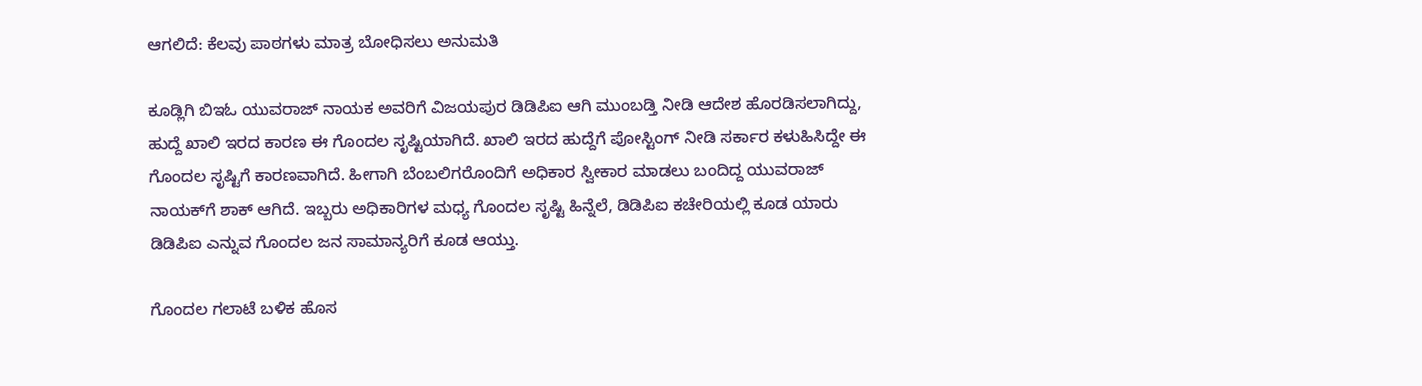ಆಗಲಿದೆ: ಕೆಲವು ಪಾಠಗಳು ಮಾತ್ರ ಬೋಧಿಸಲು ಅನುಮತಿ

ಕೂಡ್ಲಿಗಿ ಬಿಇಓ ಯುವರಾಜ್ ನಾಯಕ ಅವರಿಗೆ ವಿಜಯಪುರ ಡಿಡಿಪಿಐ ಆಗಿ ಮುಂಬಡ್ತಿ ನೀಡಿ ಆದೇಶ ಹೊರಡಿಸಲಾಗಿದ್ದು,  ಹುದ್ದೆ ಖಾಲಿ‌ ಇರದ ಕಾರಣ ಈ ಗೊಂದಲ ಸೃಷ್ಟಿಯಾಗಿದೆ. ಖಾಲಿ ಇರದ ಹುದ್ದೆಗೆ ಪೋಸ್ಟಿಂಗ್ ನೀಡಿ ಸರ್ಕಾರ ಕಳುಹಿಸಿದ್ದೇ ಈ  ಗೊಂದಲ ಸೃಷ್ಟಿಗೆ ಕಾರಣವಾಗಿದೆ. ಹೀಗಾಗಿ ಬೆಂಬಲಿಗರೊಂದಿಗೆ ಅಧಿಕಾರ ಸ್ವೀಕಾರ ಮಾಡಲು ಬಂದಿದ್ದ ಯುವರಾಜ್ ನಾಯಕ್‌ಗೆ ಶಾಕ್ ಆಗಿದೆ. ಇಬ್ಬರು ಅಧಿಕಾರಿಗಳ ಮಧ್ಯ ಗೊಂದಲ ಸೃಷ್ಟಿ ಹಿನ್ನೆಲೆ, ಡಿಡಿಪಿಐ ಕಚೇರಿಯಲ್ಲಿ ಕೂಡ ಯಾರು ಡಿಡಿಪಿಐ ಎನ್ನುವ ಗೊಂದಲ ಜನ ಸಾಮಾನ್ಯರಿಗೆ ಕೂಡ ಆಯ್ತು.

ಗೊಂದಲ ಗಲಾಟೆ ಬಳಿಕ ಹೊಸ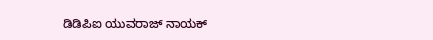ಡಿಡಿಪಿಐ ಯುವರಾಜ್ ನಾಯಕ್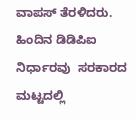ವಾಪಸ್ ತೆರಳಿದರು. ಹಿಂದಿನ ಡಿಡಿಪಿಐ ನಿರ್ಧಾರವು  ಸರಕಾರದ ಮಟ್ಟದಲ್ಲಿ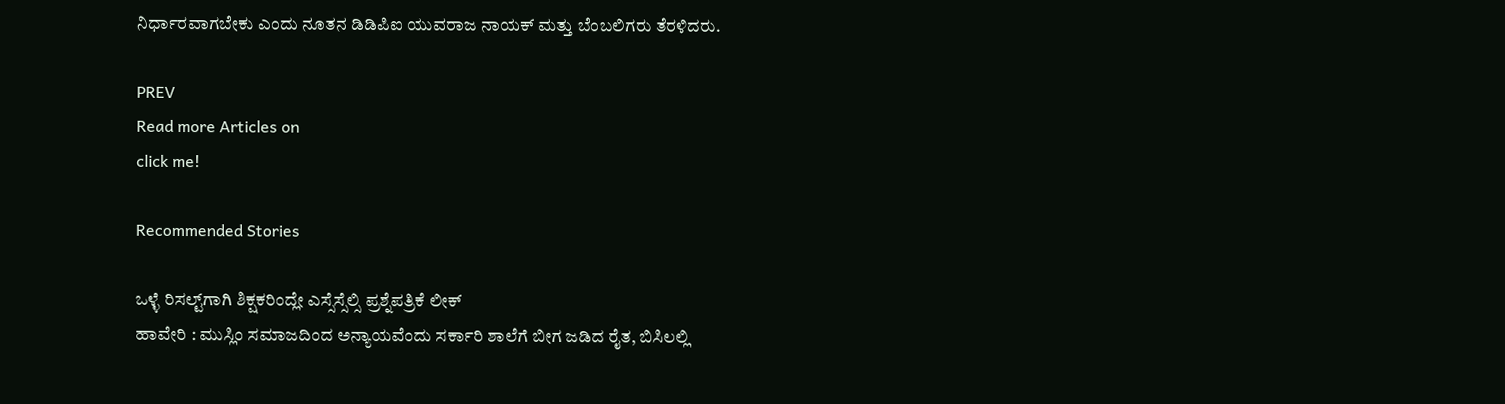ನಿರ್ಧಾರವಾಗಬೇಕು ಎಂದು ನೂತನ ಡಿಡಿಪಿಐ ಯುವರಾಜ ನಾಯಕ್ ಮತ್ತು ಬೆಂಬಲಿಗರು ತೆರಳಿದರು.

PREV
Read more Articles on
click me!

Recommended Stories

ಒಳ್ಳೆ ರಿಸಲ್ಟ್‌ಗಾಗಿ ಶಿಕ್ಷಕರಿಂದ್ಲೇ ಎಸ್ಸೆಸ್ಸೆಲ್ಸಿ ಪ್ರಶ್ನೆಪತ್ರಿಕೆ ಲೀಕ್
ಹಾವೇರಿ : ಮುಸ್ಲಿಂ ಸಮಾಜದಿಂದ ಅನ್ಯಾಯವೆಂದು ಸರ್ಕಾರಿ ಶಾಲೆಗೆ ಬೀಗ ಜಡಿದ ರೈತ, ಬಿಸಿಲಲ್ಲಿ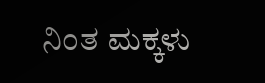ನಿಂತ ಮಕ್ಕಳು